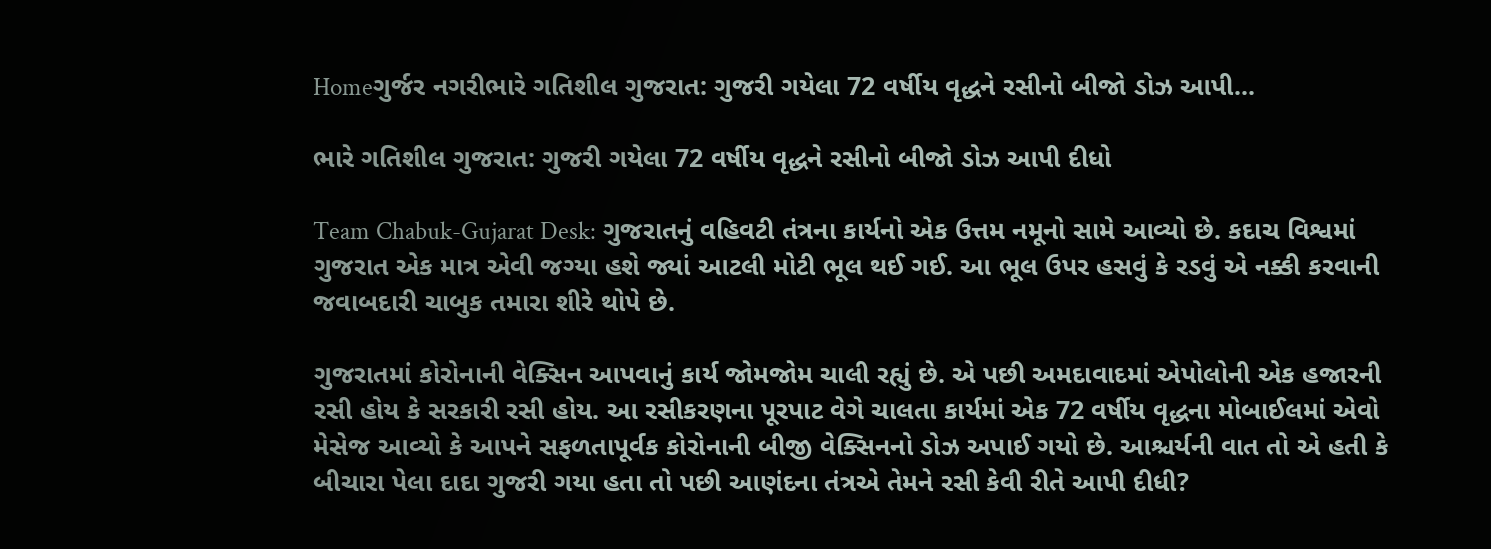Homeગુર્જર નગરીભારે ગતિશીલ ગુજરાત: ગુજરી ગયેલા 72 વર્ષીય વૃદ્ધને રસીનો બીજો ડોઝ આપી...

ભારે ગતિશીલ ગુજરાત: ગુજરી ગયેલા 72 વર્ષીય વૃદ્ધને રસીનો બીજો ડોઝ આપી દીધો

Team Chabuk-Gujarat Desk: ગુજરાતનું વહિવટી તંત્રના કાર્યનો એક ઉત્તમ નમૂનો સામે આવ્યો છે. કદાચ વિશ્વમાં ગુજરાત એક માત્ર એવી જગ્યા હશે જ્યાં આટલી મોટી ભૂલ થઈ ગઈ. આ ભૂલ ઉપર હસવું કે રડવું એ નક્કી કરવાની જવાબદારી ચાબુક તમારા શીરે થોપે છે.

ગુજરાતમાં કોરોનાની વેક્સિન આપવાનું કાર્ય જોમજોમ ચાલી રહ્યું છે. એ પછી અમદાવાદમાં એપોલોની એક હજારની રસી હોય કે સરકારી રસી હોય. આ રસીકરણના પૂરપાટ વેગે ચાલતા કાર્યમાં એક 72 વર્ષીય વૃદ્ધના મોબાઈલમાં એવો મેસેજ આવ્યો કે આપને સફળતાપૂર્વક કોરોનાની બીજી વેક્સિનનો ડોઝ અપાઈ ગયો છે. આશ્ચર્યની વાત તો એ હતી કે બીચારા પેલા દાદા ગુજરી ગયા હતા તો પછી આણંદના તંત્રએ તેમને રસી કેવી રીતે આપી દીધી?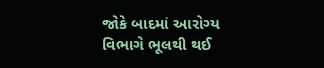જોકે બાદમાં આરોગ્ય વિભાગે ભૂલથી થઈ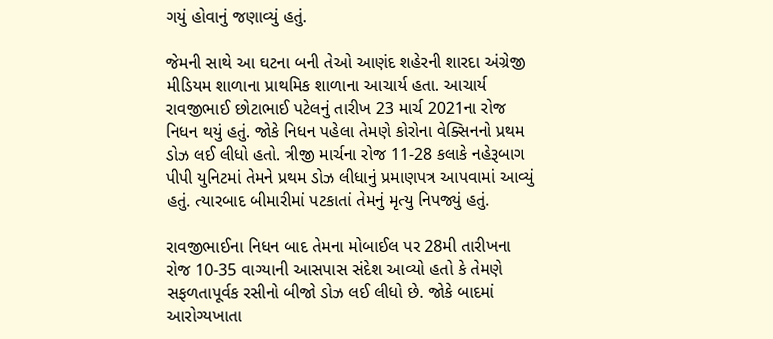ગયું હોવાનું જણાવ્યું હતું.

જેમની સાથે આ ઘટના બની તેઓ આણંદ શહેરની શારદા અંગ્રેજી મીડિયમ શાળાના પ્રાથમિક શાળાના આચાર્ય હતા. આચાર્ય રાવજીભાઈ છોટાભાઈ પટેલનું તારીખ 23 માર્ચ 2021ના રોજ નિધન થયું હતું. જોકે નિધન પહેલા તેમણે કોરોના વેક્સિનનો પ્રથમ ડોઝ લઈ લીધો હતો. ત્રીજી માર્ચના રોજ 11-28 કલાકે નહેરૂબાગ પીપી યુનિટમાં તેમને પ્રથમ ડોઝ લીધાનું પ્રમાણપત્ર આપવામાં આવ્યું હતું. ત્યારબાદ બીમારીમાં પટકાતાં તેમનું મૃત્યુ નિપજ્યું હતું.

રાવજીભાઈના નિધન બાદ તેમના મોબાઈલ પર 28મી તારીખના રોજ 10-35 વાગ્યાની આસપાસ સંદેશ આવ્યો હતો કે તેમણે સફળતાપૂર્વક રસીનો બીજો ડોઝ લઈ લીધો છે. જોકે બાદમાં આરોગ્યખાતા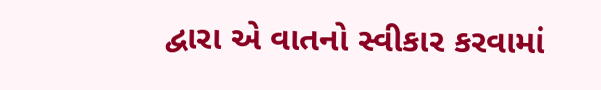દ્વારા એ વાતનો સ્વીકાર કરવામાં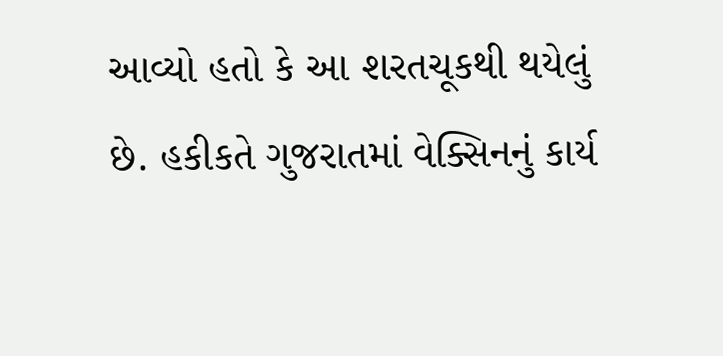આવ્યો હતો કે આ શરતચૂકથી થયેલું છે. હકીકતે ગુજરાતમાં વેક્સિનનું કાર્ય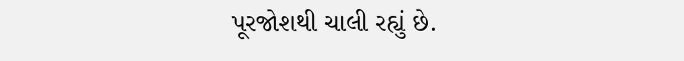પૂરજોશથી ચાલી રહ્યું છે.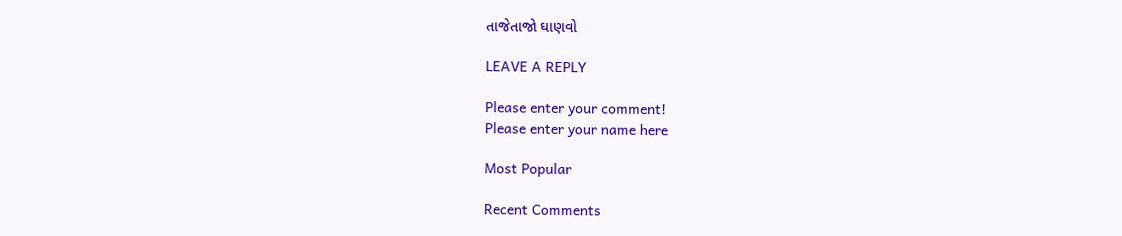તાજેતાજો ઘાણવો

LEAVE A REPLY

Please enter your comment!
Please enter your name here

Most Popular

Recent Comments